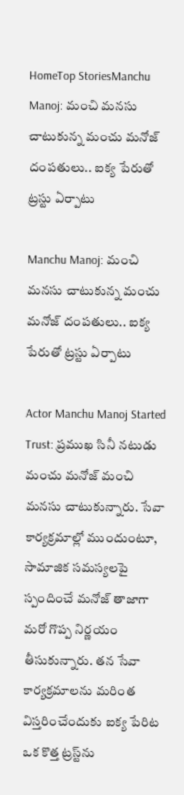HomeTop StoriesManchu Manoj: మంచి మనసు చాటుకున్న మంచు మనోజ్‌ దంపతులు.. ఐక్య పేరుతో ట్రస్టు ఏర్పాటు

Manchu Manoj: మంచి మనసు చాటుకున్న మంచు మనోజ్‌ దంపతులు.. ఐక్య పేరుతో ట్రస్టు ఏర్పాటు

Actor Manchu Manoj Started Trust: ప్రముఖ సినీ నటుడు మంచు మనోజ్‌ మంచి మనసు చాటుకున్నారు. సేవా కార్యక్రమాల్లో ముందుంటూ, సామాజిక సమస్యలపై స్పందించే మనోజ్‌ తాజాగా మరో గొప్ప నిర్ణయం తీసుకున్నారు. తన సేవా కార్యక్రమాలను మరింత విస్తరించేందుకు ఐక్య పేరిట ఒక కొత్త ట్రస్ట్‌ను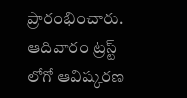ప్రారంభించారు. ఆదివారం ట్రస్ట్‌ లోగో ఆవిష్కరణ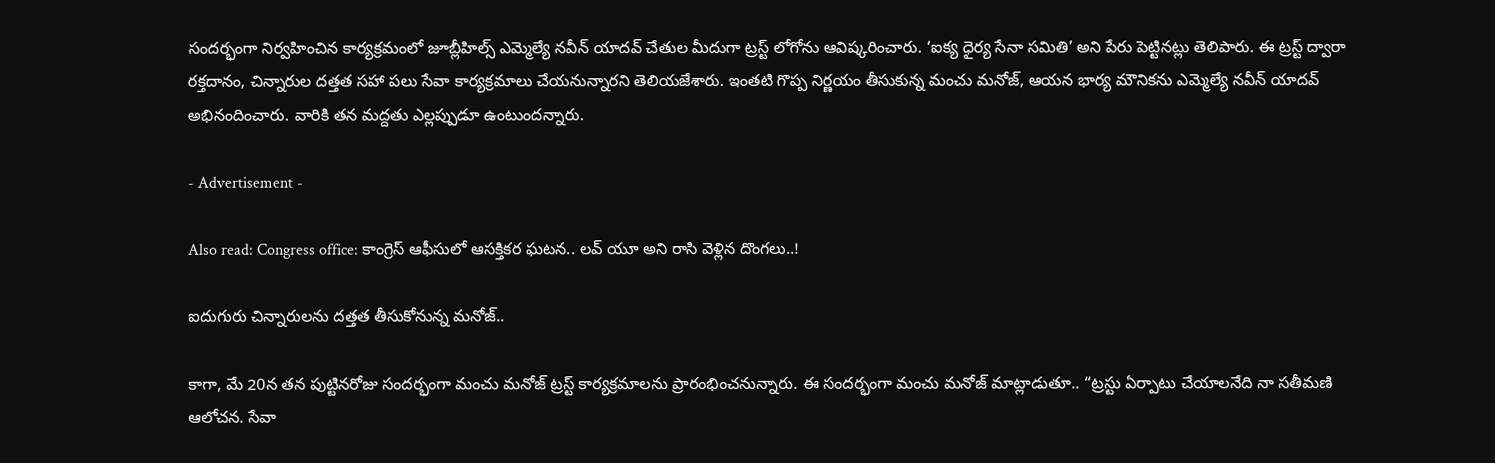సందర్భంగా నిర్వహించిన కార్యక్రమంలో జూబ్లీహిల్స్‌ ఎమ్మెల్యే నవీన్‌ యాదవ్ చేతుల మీదుగా ట్రస్ట్‌ లోగోను ఆవిష్కరించారు. ‘ఐక్య ధైర్య సేనా సమితి’ అని పేరు పెట్టినట్లు తెలిపారు. ఈ ట్రస్ట్‌ ద్వారా రక్తదానం, చిన్నారుల దత్తత సహా పలు సేవా కార్యక్రమాలు చేయనున్నారని తెలియజేశారు. ఇంతటి గొప్ప నిర్ణయం తీసుకున్న మంచు మనోజ్‌, ఆయన భార్య మౌనికను ఎమ్మెల్యే నవీన్‌ యాదవ్‌ అభినందించారు. వారికి తన మద్దతు ఎల్లప్పుడూ ఉంటుందన్నారు.

- Advertisement -

Also read: Congress office: కాంగ్రెస్‌ ఆఫీసులో ఆసక్తికర ఘటన.. లవ్‌ యూ అని రాసి వెళ్లిన దొంగలు..!

ఐదుగురు చిన్నారులను దత్తత తీసుకోనున్న మనోజ్‌..

కాగా, మే 20న తన పుట్టినరోజు సందర్భంగా మంచు మనోజ్‌ ట్రస్ట్‌ కార్యక్రమాలను ప్రారంభించనున్నారు. ఈ సందర్భంగా మంచు మనోజ్‌ మాట్లాడుతూ.. “ట్రస్టు ఏర్పాటు చేయాలనేది నా సతీమణి ఆలోచన. సేవా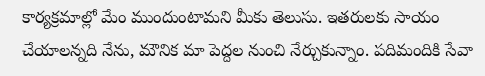కార్యక్రమాల్లో మేం ముందుంటామని మీకు తెలుసు. ఇతరులకు సాయం చేయాలన్నది నేను, మౌనిక మా పెద్దల నుంచి నేర్చుకున్నాం. పదిమందికి సేవా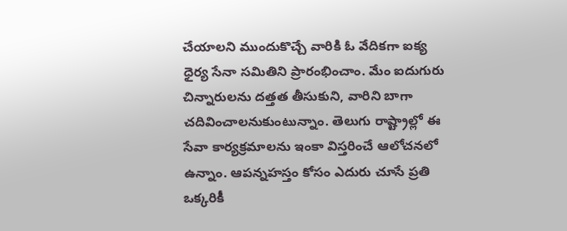చేయాలని ముందుకొచ్చే వారికి ఓ వేదికగా ఐక్య ధైర్య సేనా సమితిని ప్రారంభించాం. మేం ఐదుగురు చిన్నారులను దత్తత తీసుకుని, వారిని బాగా చదివించాలనుకుంటున్నాం. తెలుగు రాష్ట్రాల్లో ఈ సేవా కార్యక్రమాలను ఇంకా విస్తరించే ఆలోచనలో ఉన్నాం. ఆపన్నహస్తం కోసం ఎదురు చూసే ప్రతి ఒక్కరికీ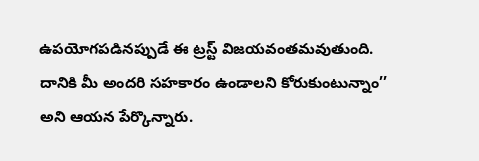ఉపయోగపడినప్పుడే ఈ ట్రస్ట్‌ విజయవంతమవుతుంది. దానికి మీ అందరి సహకారం ఉండాలని కోరుకుంటున్నాం’’ అని ఆయన పేర్కొన్నారు.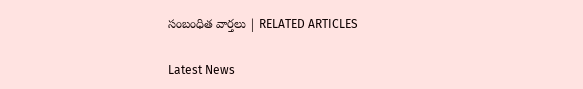సంబంధిత వార్తలు | RELATED ARTICLES

Latest News